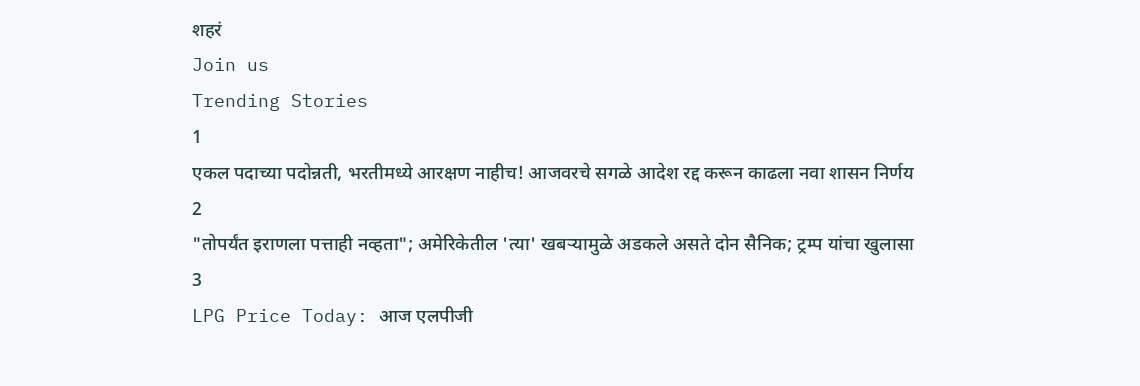शहरं
Join us
Trending Stories
1
एकल पदाच्या पदोन्नती, भरतीमध्ये आरक्षण नाहीच! आजवरचे सगळे आदेश रद्द करून काढला नवा शासन निर्णय
2
"तोपर्यंत इराणला पत्ताही नव्हता"; अमेरिकेतील 'त्या' खबऱ्यामुळे अडकले असते दोन सैनिक; ट्रम्प यांचा खुलासा
3
LPG Price Today: आज एलपीजी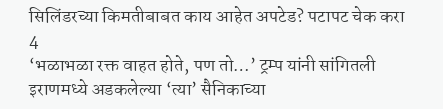सिलिंडरच्या किमतीबाबत काय आहेत अपटेड? पटापट चेक करा
4
‘भळाभळा रक्त वाहत होते, पण तो…’ ट्रम्प यांनी सांगितली इराणमध्ये अडकलेल्या ‘त्या’ सैनिकाच्या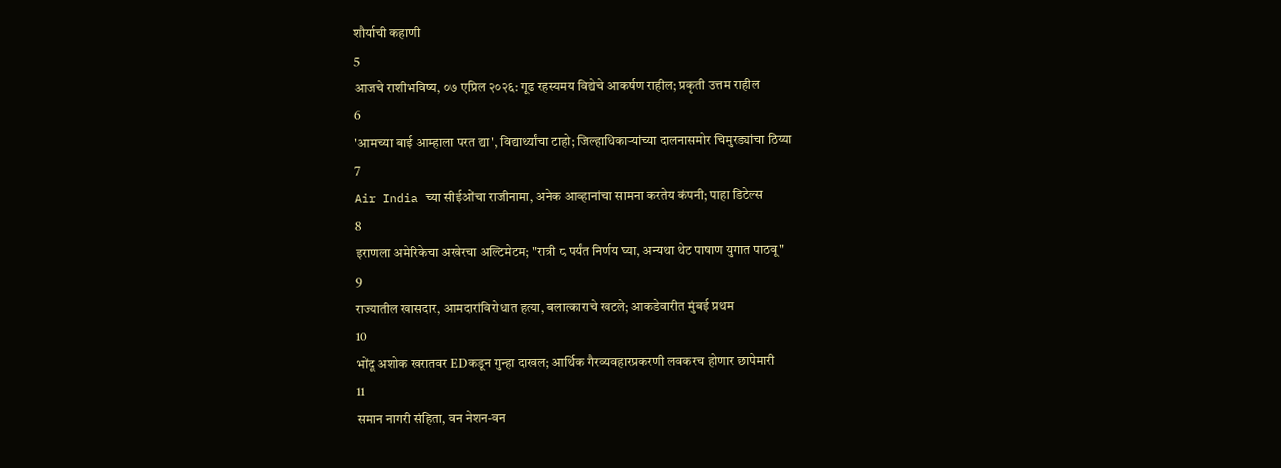शौर्याची कहाणी
5
आजचे राशीभविष्य, ०७ एप्रिल २०२६: गूढ रहस्यमय विद्येचे आकर्षण राहील; प्रकृती उत्तम राहील
6
'आमच्या बाई आम्हाला परत द्या', विद्यार्थ्यांचा टाहो; जिल्हाधिकाऱ्यांच्या दालनासमोर चिमुरड्यांचा ठिय्या
7
Air India च्या सीईओंचा राजीनामा, अनेक आव्हानांचा सामना करतेय कंपनी; पाहा डिटेल्स
8
इराणला अमेरिकेचा अखेरचा अल्टिमेटम; "रात्री ८ पर्यंत निर्णय घ्या, अन्यथा थेट पाषाण युगात पाठवू"
9
राज्यातील खासदार, आमदारांविरोधात हत्या, बलात्काराचे खटले; आकडेवारीत मुंबई प्रथम
10
भोंदू अशोक खरातवर EDकडून गुन्हा दाखल; आर्थिक गैरव्यवहारप्रकरणी लवकरच होणार छापेमारी
11
समान नागरी संहिता, वन नेशन-वन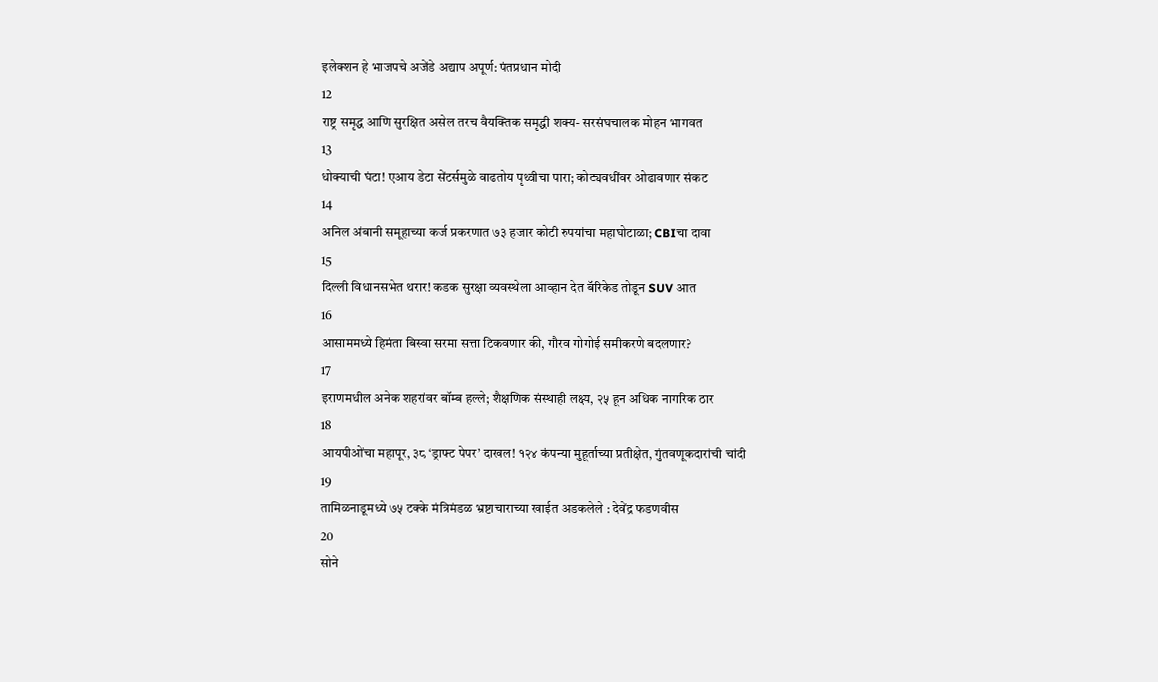इलेक्शन हे भाजपचे अजेंडे अद्याप अपूर्ण: पंतप्रधान मोदी
12
राष्ट्र समृद्ध आणि सुरक्षित असेल तरच वैयक्तिक समृद्धी शक्य- सरसंघचालक मोहन भागवत
13
धोक्याची घंटा! एआय डेटा सेंटर्समुळे वाढतोय पृथ्वीचा पारा; कोट्यवधींवर ओढावणार संकट
14
अनिल अंबानी समूहाच्या कर्ज प्रकरणात ७३ हजार कोटी रुपयांचा महाघोटाळा; CBIचा दावा
15
दिल्ली विधानसभेत थरार! कडक सुरक्षा व्यवस्थेला आव्हान देत बॅरिकेड तोडून SUV आत
16
आसाममध्ये हिमंता बिस्वा सरमा सत्ता टिकवणार की, गौरव गोगोई समीकरणे बदलणार?
17
इराणमधील अनेक शहरांवर बॉम्ब हल्ले; शैक्षणिक संस्थाही लक्ष्य, २५ हून अधिक नागरिक ठार
18
आयपीओंचा महापूर, ३८ ‘ड्राफ्ट पेपर’ दाखल! १२४ कंपन्या मुहूर्ताच्या प्रतीक्षेत, गुंतवणूकदारांची चांदी
19
तामिळनाडूमध्ये ७५ टक्के मंत्रिमंडळ भ्रष्टाचाराच्या खाईत अडकलेले : देवेंद्र फडणवीस
20
सोने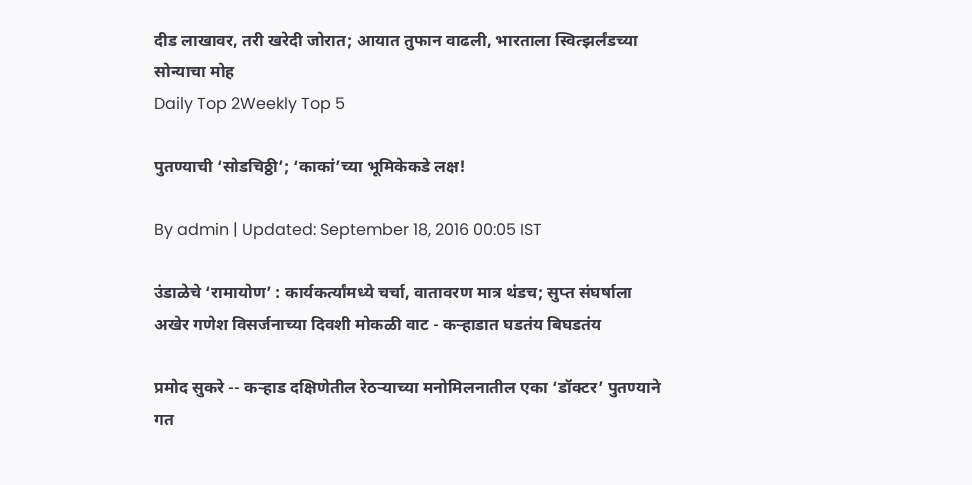दीड लाखावर, तरी खरेदी जोरात; आयात तुफान वाढली, भारताला स्वित्झर्लंडच्या सोन्याचा मोह
Daily Top 2Weekly Top 5

पुतण्याची ‘सोडचिठ्ठी’; ‘काकां’च्या भूमिकेकडे लक्ष!

By admin | Updated: September 18, 2016 00:05 IST

उंडाळेचे ‘रामायोण’ : कार्यकर्त्यांमध्ये चर्चा, वातावरण मात्र थंडच; सुप्त संघर्षाला अखेर गणेश विसर्जनाच्या दिवशी मोकळी वाट - कऱ्हाडात घडतंय बिघडतंय

प्रमोद सुकरे -- कऱ्हाड दक्षिणेतील रेठऱ्याच्या मनोमिलनातील एका ‘डॉक्टर’ पुतण्याने गत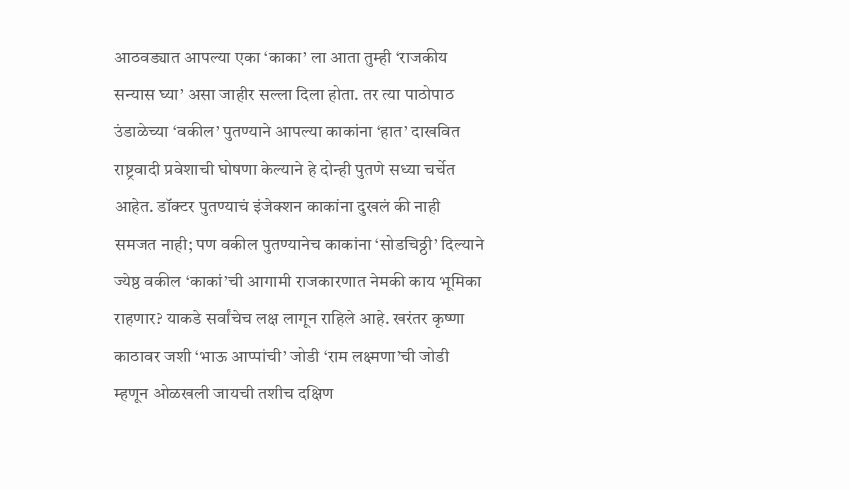आठवड्यात आपल्या एका ‘काका’ ला आता तुम्ही ‘राजकीय सन्यास घ्या’ असा जाहीर सल्ला दिला होता. तर त्या पाठोपाठ उंडाळेच्या ‘वकील’ पुतण्याने आपल्या काकांना ‘हात’ दाखवित राष्ट्रवादी प्रवेशाची घोषणा केल्याने हे दोन्ही पुतणे सध्या चर्चेत आहेत. डॉक्टर पुतण्याचं इंजेक्शन काकांना दुखलं की नाही समजत नाही; पण वकील पुतण्यानेच काकांना ‘सोडचिठ्ठी’ दिल्याने ज्येष्ठ वकील ‘काकां’ची आगामी राजकारणात नेमकी काय भूमिका राहणार? याकडे सर्वांचेच लक्ष लागून राहिले आहे. खरंतर कृष्णा काठावर जशी ‘भाऊ आप्पांची’ जोडी ‘राम लक्ष्मणा’ची जोडी म्हणून ओळखली जायची तशीच दक्षिण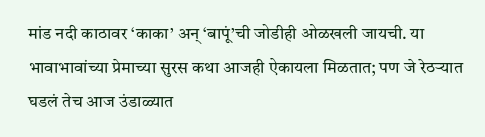मांड नदी काठावर ‘काका’ अन् ‘बापूं’ची जोडीही ओळखली जायची. या भावाभावांच्या प्रेमाच्या सुरस कथा आजही ऐकायला मिळतात; पण जे रेठऱ्यात घडलं तेच आज उंडाळ्यात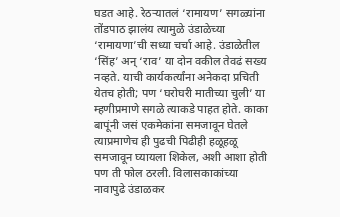घडत आहे. रेठऱ्यातलं ‘रामायण’ सगळ्यांना तोंडपाठ झालंय त्यामुळे उंडाळेच्या ‘रामायणा’ची सध्या चर्चा आहे. उंडाळेतील ‘सिंह’ अन् ‘राव’ या दोन वकील तेवढं सख्य नव्हते. याची कार्यकर्त्यांना अनेकदा प्रचिती येतच होती; पण ‘घरोघरी मातीच्या चुली’ या म्हणीप्रमाणे सगळे त्याकडे पाहत होते. काका बापूंनी जसं एकमेकांना समजावून घेतले त्याप्रमाणेच ही पुढची पिढीही हळूहळू समजावून घ्यायला शिकेल, अशी आशा होती पण ती फोल ठरली. विलासकाकांच्या नावापुढे उंडाळकर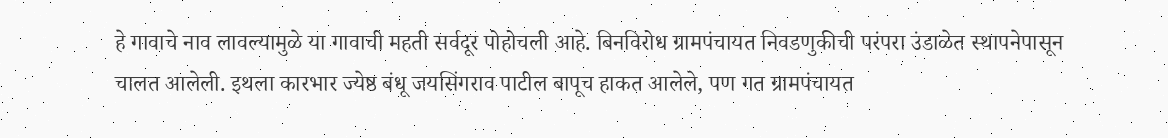हे गावाचे नाव लावल्यामुळे या गावाची महती सर्वदूर पोहोचली आहे. बिनविरोध ग्रामपंचायत निवडणुकीची परंपरा उंडाळेत स्थापनेपासून चालत आलेली. इथला कारभार ज्येष्ठ बंधू जयसिंगराव पाटील बापूच हाकत आलेले, पण गत ग्रामपंचायत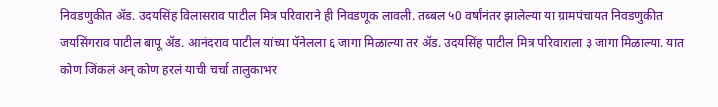निवडणुकीत अ‍ॅड. उदयसिंह विलासराव पाटील मित्र परिवाराने ही निवडणूक लावली. तब्बल ५0 वर्षांनंतर झालेल्या या ग्रामपंचायत निवडणुकीत जयसिंगराव पाटील बापू अ‍ॅड. आनंदराव पाटील यांच्या पॅनेलला ६ जागा मिळाल्या तर अ‍ॅड. उदयसिंह पाटील मित्र परिवाराला ३ जागा मिळाल्या. यात कोण जिंकलं अन् कोण हरलं याची चर्चा तालुकाभर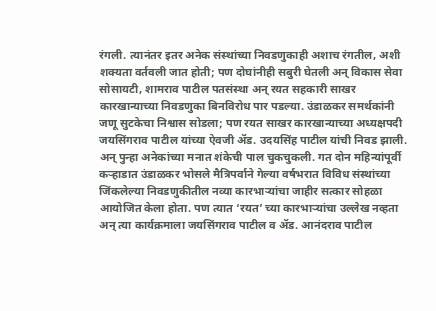रंगली. त्यानंतर इतर अनेक संस्थांच्या निवडणुकाही अशाच रंगतील, अशी शक्यता वर्तवली जात होती; पण दोघांनीही सबुरी घेतली अन् विकास सेवा सोसायटी, शामराव पाटील पतसंस्था अन् रयत सहकारी साखर कारखान्याच्या निवडणुका बिनविरोध पार पडल्या. उंडाळकर समर्थकांनी जणू सुटकेचा निश्वास सोडला; पण रयत साखर कारखान्याच्या अध्यक्षपदी जयसिंगराव पाटील यांच्या ऐवजी अ‍ॅड. उदयसिंह पाटील यांची निवड झाली. अन् पुन्हा अनेकांच्या मनात शंकेची पाल चुकचुकली. गत दोन महिन्यांपूर्वी कऱ्हाडात उंडाळकर भोसले मैत्रिपर्वाने गेल्या वर्षभरात विविध संस्थांच्या जिंकलेल्या निवडणुकीतील नव्या कारभाऱ्यांचा जाहीर सत्कार सोहळा आयोजित केला होता. पण त्यात ‘रयत’ च्या कारभाऱ्यांचा उल्लेख नव्हता अन् त्या कार्यक्रमाला जयसिंगराव पाटील व अ‍ॅड. आनंदराव पाटील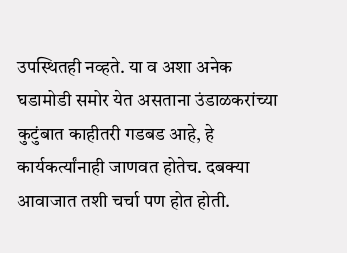उपस्थितही नव्हते. या व अशा अनेक घडामोडी समोर येत असताना उंडाळकरांच्या कुटुंबात काहीतरी गडबड आहे, हे कार्यकर्त्यांनाही जाणवत होतेच. दबक्या आवाजात तशी चर्चा पण होत होती.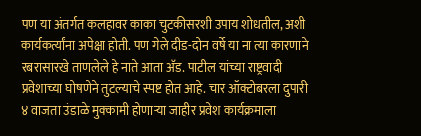पण या अंतर्गत कलहावर काका चुटकीसरशी उपाय शोधतील, अशी कार्यकर्त्यांना अपेक्षा होती. पण गेले दीड-दोन वर्षे या ना त्या कारणाने रबरासारखे ताणलेले हे नाते आता अ‍ॅड. पाटील यांच्या राष्ट्रवादी प्रवेशाच्या घोषणेने तुटल्याचे स्पष्ट होत आहे. चार ऑक्टोबरला दुपारी ४ वाजता उंडाळे मुक्कामी होणाऱ्या जाहीर प्रवेश कार्यक्रमाला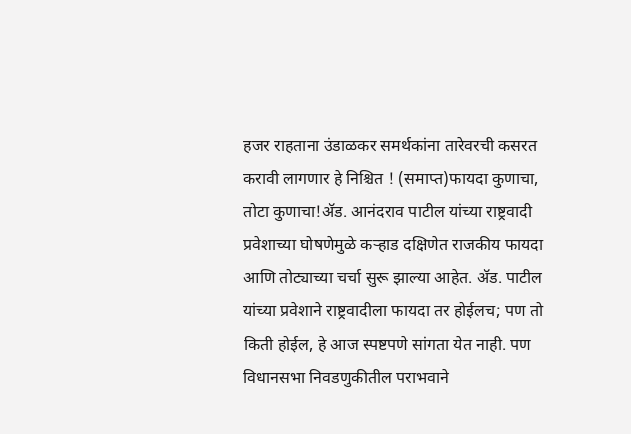हजर राहताना उंडाळकर समर्थकांना तारेवरची कसरत करावी लागणार हे निश्चित ! (समाप्त)फायदा कुणाचा, तोटा कुणाचा!अ‍ॅड. आनंदराव पाटील यांच्या राष्ट्रवादी प्रवेशाच्या घोषणेमुळे कऱ्हाड दक्षिणेत राजकीय फायदा आणि तोट्याच्या चर्चा सुरू झाल्या आहेत. अ‍ॅड. पाटील यांच्या प्रवेशाने राष्ट्रवादीला फायदा तर होईलच; पण तो किती होईल, हे आज स्पष्टपणे सांगता येत नाही. पण विधानसभा निवडणुकीतील पराभवाने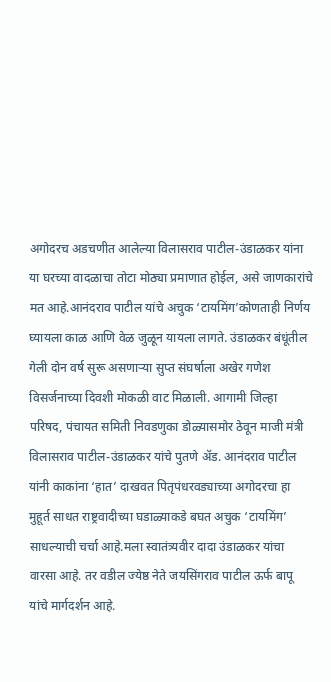अगोदरच अडचणीत आलेल्या विलासराव पाटील-उंडाळकर यांना या घरच्या वादळाचा तोटा मोठ्या प्रमाणात होईल, असे जाणकारांचे मत आहे.आनंदराव पाटील यांचे अचुक ‘टायमिंग’कोणताही निर्णय घ्यायला काळ आणि वेळ जुळून यायला लागते. उंडाळकर बंधूंतील गेली दोन वर्ष सुरू असणाऱ्या सुप्त संघर्षाला अखेर गणेश विसर्जनाच्या दिवशी मोकळी वाट मिळाली. आगामी जिल्हा परिषद, पंचायत समिती निवडणुका डोळ्यासमोर ठेवून माजी मंत्री विलासराव पाटील-उंडाळकर यांचे पुतणे अ‍ॅड. आनंदराव पाटील यांनी काकांना ‘हात’ दाखवत पितृपंधरवड्याच्या अगोदरचा हा मुहूर्त साधत राष्ट्रवादीच्या घडाळ्याकडे बघत अचुक ‘टायमिंग’ साधल्याची चर्चा आहे.मला स्वातंत्र्यवीर दादा उंडाळकर यांचा वारसा आहे. तर वडील ज्येष्ठ नेते जयसिंगराव पाटील ऊर्फ बापू यांचे मार्गदर्शन आहे.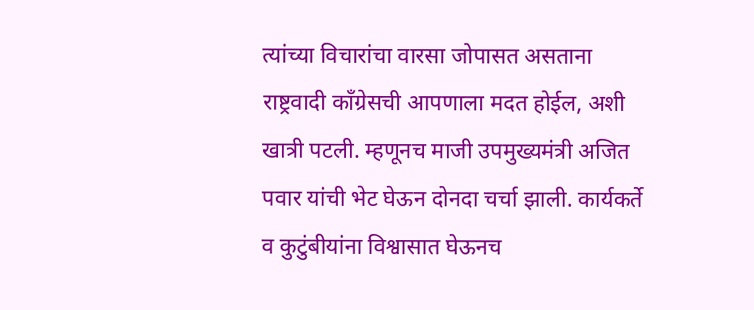त्यांच्या विचारांचा वारसा जोपासत असताना राष्ट्रवादी काँग्रेसची आपणाला मदत होईल, अशी खात्री पटली. म्हणूनच माजी उपमुख्यमंत्री अजित पवार यांची भेट घेऊन दोनदा चर्चा झाली. कार्यकर्ते व कुटुंबीयांना विश्वासात घेऊनच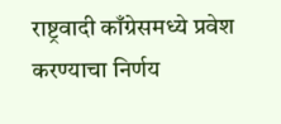राष्ट्रवादी काँग्रेसमध्ये प्रवेश करण्याचा निर्णय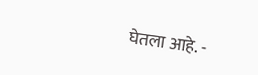घेतला आहे. -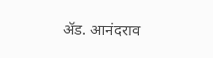अ‍ॅड. आनंदराव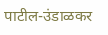पाटील-उंडाळकर